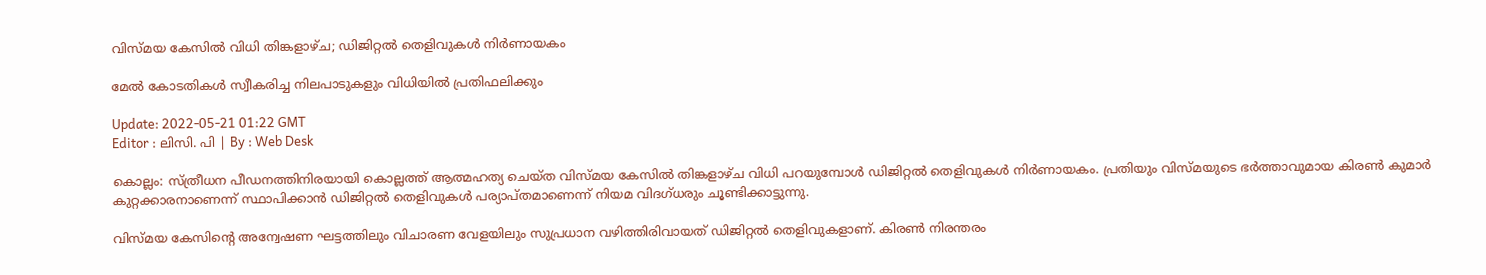വിസ്മയ കേസിൽ വിധി തിങ്കളാഴ്ച; ഡിജിറ്റൽ തെളിവുകൾ നിർണായകം

മേൽ കോടതികൾ സ്വീകരിച്ച നിലപാടുകളും വിധിയിൽ പ്രതിഫലിക്കും

Update: 2022-05-21 01:22 GMT
Editor : ലിസി. പി | By : Web Desk

കൊല്ലം: സ്ത്രീധന പീഡനത്തിനിരയായി കൊല്ലത്ത് ആത്മഹത്യ ചെയ്ത വിസ്മയ കേസിൽ തിങ്കളാഴ്ച വിധി പറയുമ്പോൾ ഡിജിറ്റൽ തെളിവുകൾ നിർണായകം. പ്രതിയും വിസ്മയുടെ ഭർത്താവുമായ കിരൺ കുമാർ കുറ്റക്കാരനാണെന്ന് സ്ഥാപിക്കാൻ ഡിജിറ്റൽ തെളിവുകൾ പര്യാപ്തമാണെന്ന് നിയമ വിദഗ്ധരും ചൂണ്ടിക്കാട്ടുന്നു.

വിസ്മയ കേസിന്റെ അന്വേഷണ ഘട്ടത്തിലും വിചാരണ വേളയിലും സുപ്രധാന വഴിത്തിരിവായത് ഡിജിറ്റൽ തെളിവുകളാണ്. കിരൺ നിരന്തരം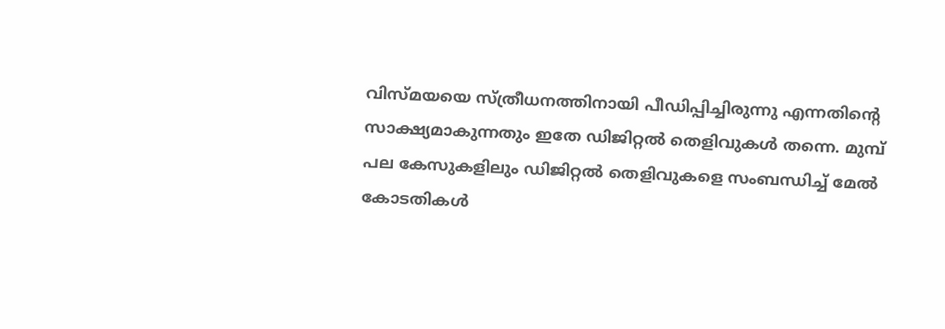വിസ്മയയെ സ്ത്രീധനത്തിനായി പീഡിപ്പിച്ചിരുന്നു എന്നതിന്റെ സാക്ഷ്യമാകുന്നതും ഇതേ ഡിജിറ്റൽ തെളിവുകൾ തന്നെ. മുമ്പ് പല കേസുകളിലും ഡിജിറ്റൽ തെളിവുകളെ സംബന്ധിച്ച് മേൽ കോടതികൾ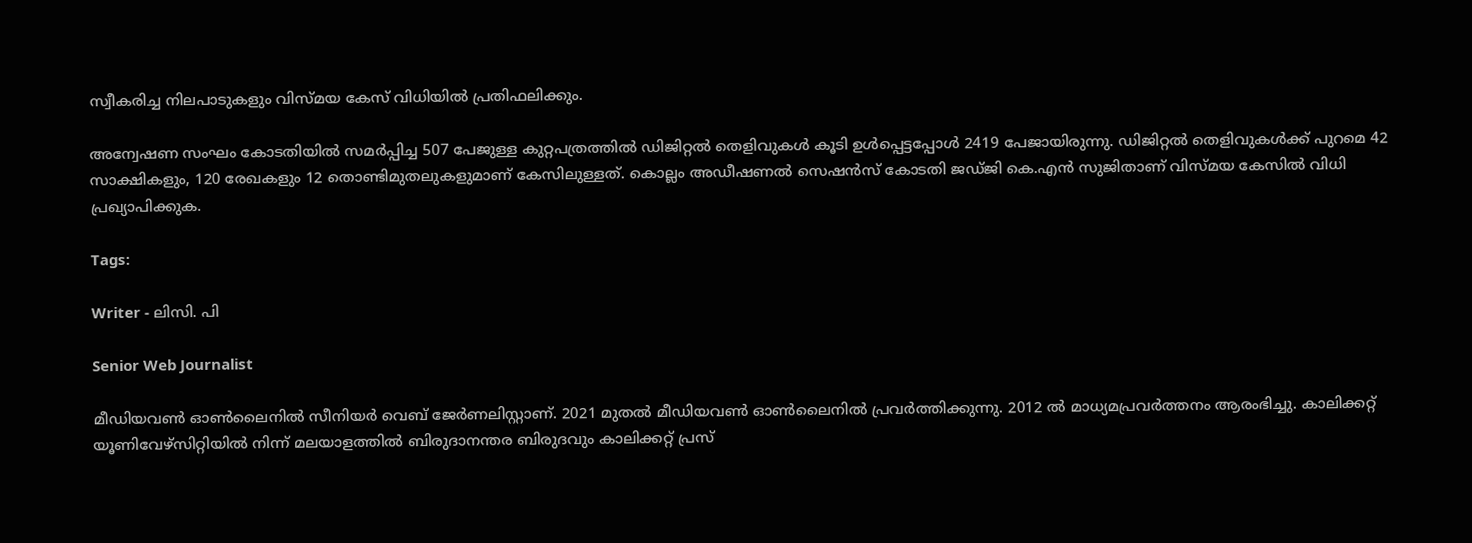സ്വീകരിച്ച നിലപാടുകളും വിസ്മയ കേസ് വിധിയിൽ പ്രതിഫലിക്കും.

അന്വേഷണ സംഘം കോടതിയിൽ സമർപ്പിച്ച 507 പേജുള്ള കുറ്റപത്രത്തിൽ ഡിജിറ്റൽ തെളിവുകൾ കൂടി ഉൾപ്പെട്ടപ്പോൾ 2419 പേജായിരുന്നു. ഡിജിറ്റൽ തെളിവുകൾക്ക് പുറമെ 42 സാക്ഷികളും, 120 രേഖകളും 12 തൊണ്ടിമുതലുകളുമാണ് കേസിലുള്ളത്. കൊല്ലം അഡീഷണൽ സെഷൻസ് കോടതി ജഡ്ജി കെ.എൻ സുജിതാണ് വിസ്മയ കേസിൽ വിധി പ്രഖ്യാപിക്കുക.

Tags:

Writer - ലിസി. പി

Senior Web Journalist

മീഡിയവൺ ഓൺലൈനിൽ സീനിയർ വെബ് ജേർണലിസ്റ്റാണ്. 2021 മുതൽ മീഡിയവൺ ഓൺലൈനിൽ പ്രവർത്തിക്കുന്നു. 2012 ല്‍ മാധ്യമപ്രവര്‍ത്തനം ആരംഭിച്ചു. കാലിക്കറ്റ് യൂണിവേഴ്‌സിറ്റിയിൽ നിന്ന് മലയാളത്തിൽ ബിരുദാനന്തര ബിരുദവും കാലിക്കറ്റ് പ്രസ്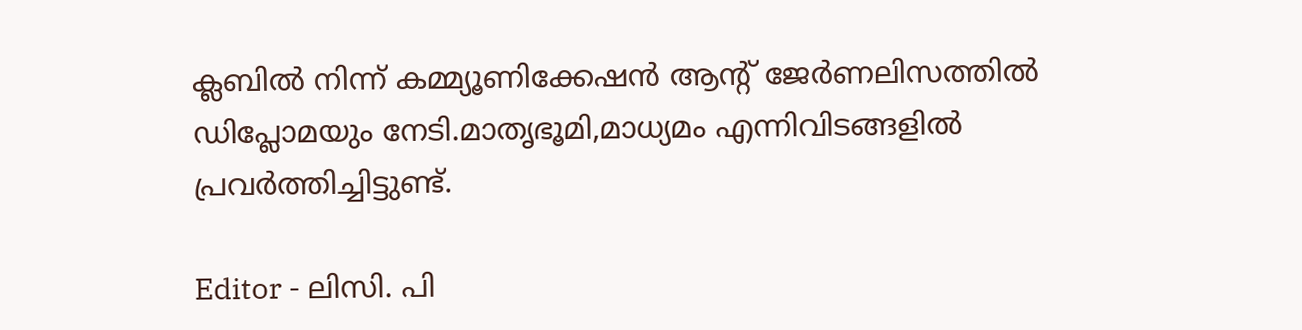ക്ലബിൽ നിന്ന് കമ്മ്യൂണിക്കേഷൻ ആന്റ് ജേർണലിസത്തിൽ ഡിപ്ലോമയും നേടി.മാതൃഭൂമി,മാധ്യമം എന്നിവിടങ്ങളിൽ പ്രവർത്തിച്ചിട്ടുണ്ട്.

Editor - ലിസി. പി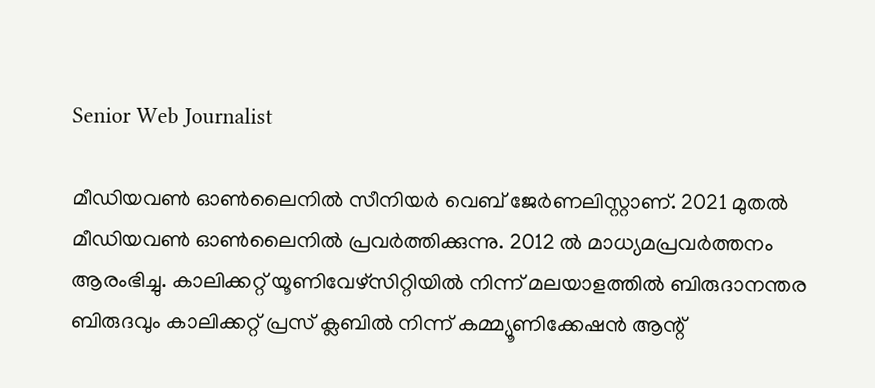Senior Web Journalist

മീഡിയവൺ ഓൺലൈനിൽ സീനിയർ വെബ് ജേർണലിസ്റ്റാണ്. 2021 മുതൽ മീഡിയവൺ ഓൺലൈനിൽ പ്രവർത്തിക്കുന്നു. 2012 ല്‍ മാധ്യമപ്രവര്‍ത്തനം ആരംഭിച്ചു. കാലിക്കറ്റ് യൂണിവേഴ്‌സിറ്റിയിൽ നിന്ന് മലയാളത്തിൽ ബിരുദാനന്തര ബിരുദവും കാലിക്കറ്റ് പ്രസ് ക്ലബിൽ നിന്ന് കമ്മ്യൂണിക്കേഷൻ ആന്റ്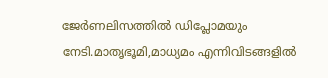ജേർണലിസത്തിൽ ഡിപ്ലോമയും നേടി.മാതൃഭൂമി,മാധ്യമം എന്നിവിടങ്ങളിൽ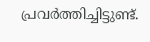പ്രവർത്തിച്ചിട്ടുണ്ട്.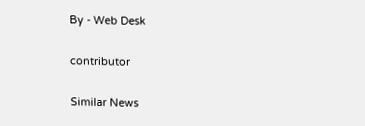By - Web Desk

contributor

Similar News